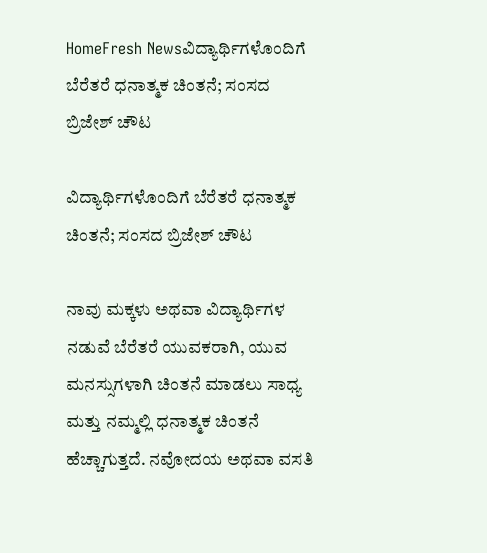HomeFresh Newsವಿದ್ಯಾರ್ಥಿಗಳೊಂದಿಗೆ ಬೆರೆತರೆ ಧನಾತ್ಮಕ ಚಿಂತನೆ; ಸಂಸದ ಬ್ರಿಜೇಶ್ ಚೌಟ

ವಿದ್ಯಾರ್ಥಿಗಳೊಂದಿಗೆ ಬೆರೆತರೆ ಧನಾತ್ಮಕ ಚಿಂತನೆ; ಸಂಸದ ಬ್ರಿಜೇಶ್ ಚೌಟ

ನಾವು ಮಕ್ಕಳು ಅಥವಾ ವಿದ್ಯಾರ್ಥಿಗಳ ನಡುವೆ ಬೆರೆತರೆ ಯುವಕರಾಗಿ, ಯುವ ಮನಸ್ಸುಗಳಾಗಿ ಚಿಂತನೆ ಮಾಡಲು ಸಾಧ್ಯ ಮತ್ತು ನಮ್ಮಲ್ಲಿ ಧನಾತ್ಮಕ ಚಿಂತನೆ ಹೆಚ್ಚಾಗುತ್ತದೆ. ನವೋದಯ ಅಥವಾ ವಸತಿ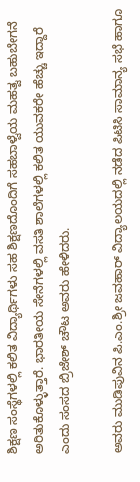ಶಿಕ್ಷಣ ಸಂಸ್ಥೆಗಳಲ್ಲಿ ಕಲಿತ ವಿದ್ಯಾರ್ಥಿಗಳು ಸಹ ಶಿಕ್ಷಣದೊಂದಿಗೆ ಸಹಬಾಳ್ವೆಯ ಮಹತ್ವ ಬಹುಬೇಗನೆ ಅರಿತುಕೊಳ್ಳುತ್ತಾರೆ. ಭಾರತೀಯ ಸೇನೆಗಳಲ್ಲಿ ವಸತಿ ಶಾಲೆಗಳಲ್ಲಿ ಕಲಿತ ಯುವಕರೇ ಹೆಚ್ಚು ಇದ್ದಾರೆ ಎಂದು ಸಂಸದ ಬ್ರಿಜೇಶ್ ಚೌಟ ಅವರು ಹೇಳಿದರು.

ಅವರು ಮುಡಿಪುವಿನ ಪಿ.ಎಂ.ಶ್ರೀ ಜವಹಾರ್ ವಿದ್ಯಾಲಯದಲ್ಲಿ ನಡೆದ ಪಿಟಿಸಿ ಸಾಮಾನ್ಯ ಸಭೆ ಹಾಗೂ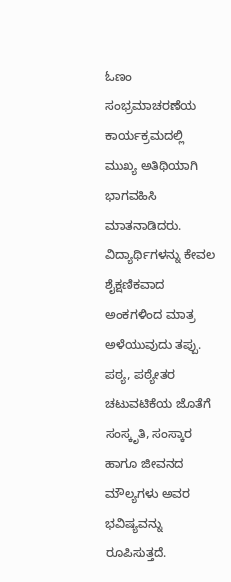ಓಣಂ ಸಂಭ್ರಮಾಚರಣೆಯ ಕಾರ್ಯಕ್ರಮದಲ್ಲಿ ಮುಖ್ಯ ಅತಿಥಿಯಾಗಿ ಭಾಗವಹಿಸಿ ಮಾತನಾಡಿದರು.
ವಿದ್ಯಾರ್ಥಿಗಳನ್ನು ಕೇವಲ ಶೈಕ್ಷಣಿಕವಾದ ಅಂಕಗಳಿಂದ ಮಾತ್ರ ಅಳೆಯುವುದು ತಪ್ಪು. ಪಠ್ಯ, ಪಠ್ಯೇತರ ಚಟುವಟಿಕೆಯ ಜೊತೆಗೆ ಸಂಸ್ಕೃತಿ, ಸಂಸ್ಕಾರ ಹಾಗೂ ಜೀವನದ ಮೌಲ್ಯಗಳು ಅವರ‌ ಭವಿಷ್ಯವನ್ನು ರೂಪಿಸುತ್ತದೆ.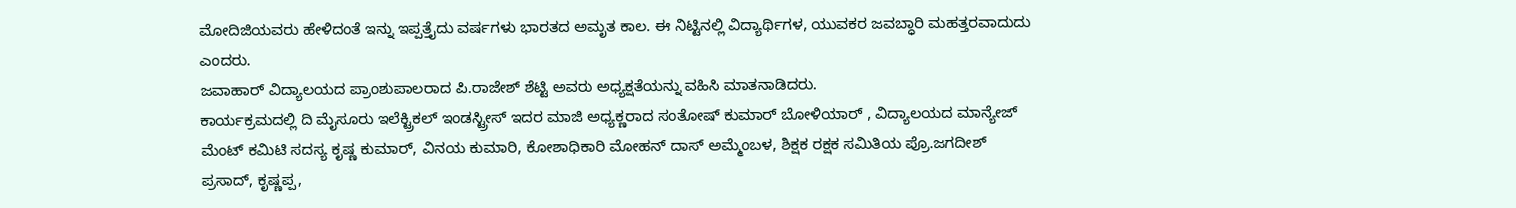ಮೋದಿಜಿಯವರು ಹೇಳಿದಂತೆ ಇನ್ನು ಇಪ್ಪತ್ತೈದು ವರ್ಷಗಳು ಭಾರತದ ಅಮೃತ ಕಾಲ. ಈ ನಿಟ್ಟಿನಲ್ಲಿ ವಿದ್ಯಾರ್ಥಿಗಳ, ಯುವಕರ ಜವಬ್ಧಾರಿ ಮಹತ್ತರವಾದುದು ಎಂದರು.
ಜವಾಹಾರ್ ವಿದ್ಯಾಲಯದ ಪ್ರಾಂಶುಪಾಲರಾದ ಪಿ.ರಾಜೇಶ್ ಶೆಟ್ಟಿ ಅವರು ಅಧ್ಯಕ್ಷತೆಯನ್ನು ವಹಿಸಿ ಮಾತನಾಡಿದರು.
ಕಾರ್ಯಕ್ರಮದಲ್ಲಿ ದಿ ಮೈಸೂರು ಇಲೆಕ್ಟ್ರಿಕಲ್ ಇಂಡಸ್ಟ್ರೀಸ್ ಇದರ ಮಾಜಿ ಅಧ್ಯಕ್ಣರಾದ ಸಂತೋಷ್ ಕುಮಾರ್ ಬೋಳಿಯಾರ್ , ವಿದ್ಯಾಲಯದ ಮಾನ್ಯೇಜ್ ಮೆಂಟ್ ಕಮಿಟಿ ಸದಸ್ಯ ಕೃಷ್ಣ ಕುಮಾರ್, ವಿನಯ ಕುಮಾರಿ, ಕೋಶಾಧಿಕಾರಿ ಮೋಹನ್ ದಾಸ್ ಅಮ್ಮೆಂಬಳ, ಶಿಕ್ಷಕ ರಕ್ಷಕ ಸಮಿತಿಯ ಪ್ರೊ.ಜಗದೀಶ್ ಪ್ರಸಾದ್, ಕೃಷ್ಣಪ್ಪ,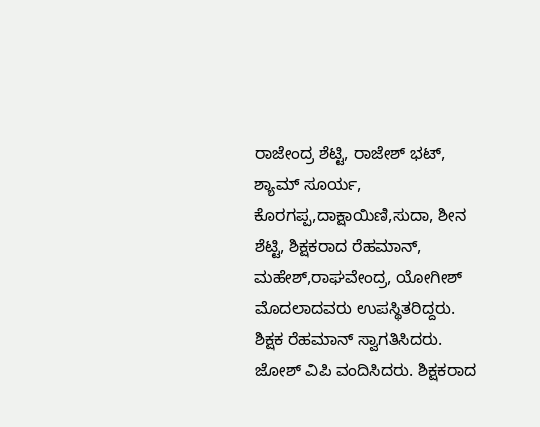ರಾಜೇಂದ್ರ ಶೆಟ್ಟಿ, ರಾಜೇಶ್ ಭಟ್, ಶ್ಯಾಮ್ ಸೂರ್ಯ, ಕೊರಗಪ್ಪ,ದಾಕ್ಷಾಯಿಣಿ,ಸುದಾ, ಶೀನ ಶೆಟ್ಟಿ, ಶಿಕ್ಷಕರಾದ ರೆಹಮಾನ್, ಮಹೇಶ್,ರಾಘವೇಂದ್ರ, ಯೋಗೀಶ್ ಮೊದಲಾದವರು ಉಪಸ್ಥಿತರಿದ್ದರು.
ಶಿಕ್ಷಕ ರೆಹಮಾನ್ ಸ್ವಾಗತಿಸಿದರು. ಜೋಶ್ ವಿಪಿ ವಂದಿಸಿದರು. ಶಿಕ್ಷಕರಾದ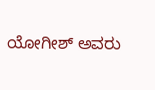ಯೋಗೀಶ್ ಅವರು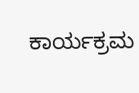ಕಾರ್ಯಕ್ರಮ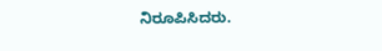ನಿರೂಪಿಸಿದರು.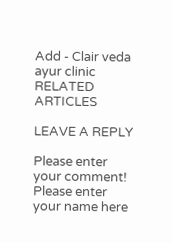Add - Clair veda ayur clinic
RELATED ARTICLES

LEAVE A REPLY

Please enter your comment!
Please enter your name here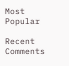Most Popular

Recent Comments